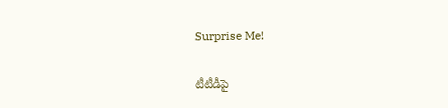Surprise Me!

టీటీడీపై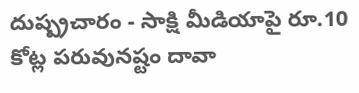దుష్ప్రచారం - సాక్షి మీడియాపై రూ.10 కోట్ల పరువునష్టం దావా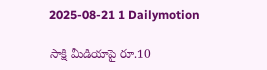2025-08-21 1 Dailymotion

సాక్షి మీడియాపై రూ.10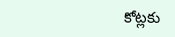కోట్లకు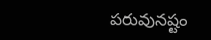పరువునష్టం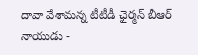దావా వేశామన్న టీటీడీ ఛైర్మన్ బీఆర్‌ నాయుడు -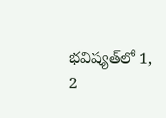భవిష్యత్‌లో 1, 2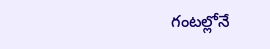గంటల్లోనే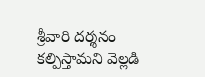శ్రీవారి దర్శనం కల్పిస్తామని వెల్లడి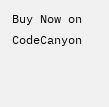Buy Now on CodeCanyon